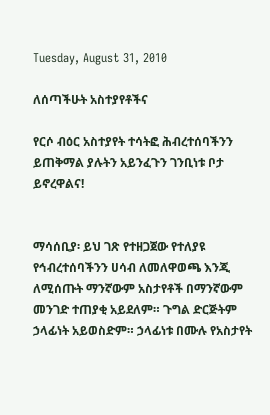Tuesday, August 31, 2010

ለሰጣችሁት አስተያየቶችና

የርሶ ብዕር አስተያየት ተሳትፎ ሕብረተሰባችንን ይጠቅማል ያሉትን አይንፈጉን ገንቢነቱ ቦታ ይኖረዋልና!


ማሳሰቢያ፡ ይህ ገጽ የተዘጋጀው የተለያዩ የኅብረተሰባችንን ሀሳብ ለመለዋወጫ እንጂ ለሚሰጡት ማንኛውም አስታየቶች በማንኛውም መንገድ ተጠያቂ አይደለም። ጉግል ድርጅትም ኃላፊነት አይወስድም። ኃላፊነቱ በሙሉ የአስታየት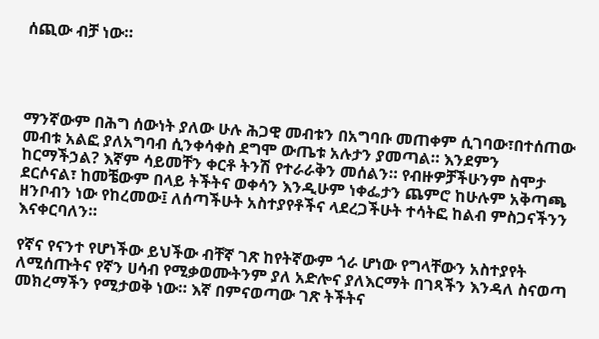ሰጪው ብቻ ነው።




ማንኛውም በሕግ ሰውነት ያለው ሁሉ ሕጋዊ መብቱን በአግባቡ መጠቀም ሲገባው፣በተሰጠው መብቱ አልፎ ያለአግባብ ሲንቀሳቀስ ደግሞ ውጤቱ አሉታን ያመጣል። እንደምን ከርማችኃል? እኛም ሳይመቸን ቀርቶ ትንሽ የተራራቅን መሰልን። የብዙዎቻችሁንም ስሞታ ደርሶናል፣ ከመቼውም በላይ ትችትና ወቀሳን እንዲሁም ነቀፌታን ጨምሮ ከሁሉም አቅጣጫ ዘንቦብን ነው የከረመው፤ ለሰጣችሁት አስተያየቶችና ላደረጋችሁት ተሳትፎ ከልብ ምስጋናችንን እናቀርባለን።

የኛና የናንተ የሆነችው ይህችው ብቸኛ ገጽ ከየትኛውም ጎራ ሆነው የግላቸውን አስተያየት ለሚሰጡትና የኛን ሀሳብ የሚቃወሙትንም ያለ አድሎና ያለእርማት በገጻችን እንዳለ ስናወጣ መክረማችን የሚታወቅ ነው። እኛ በምናወጣው ገጽ ትችትና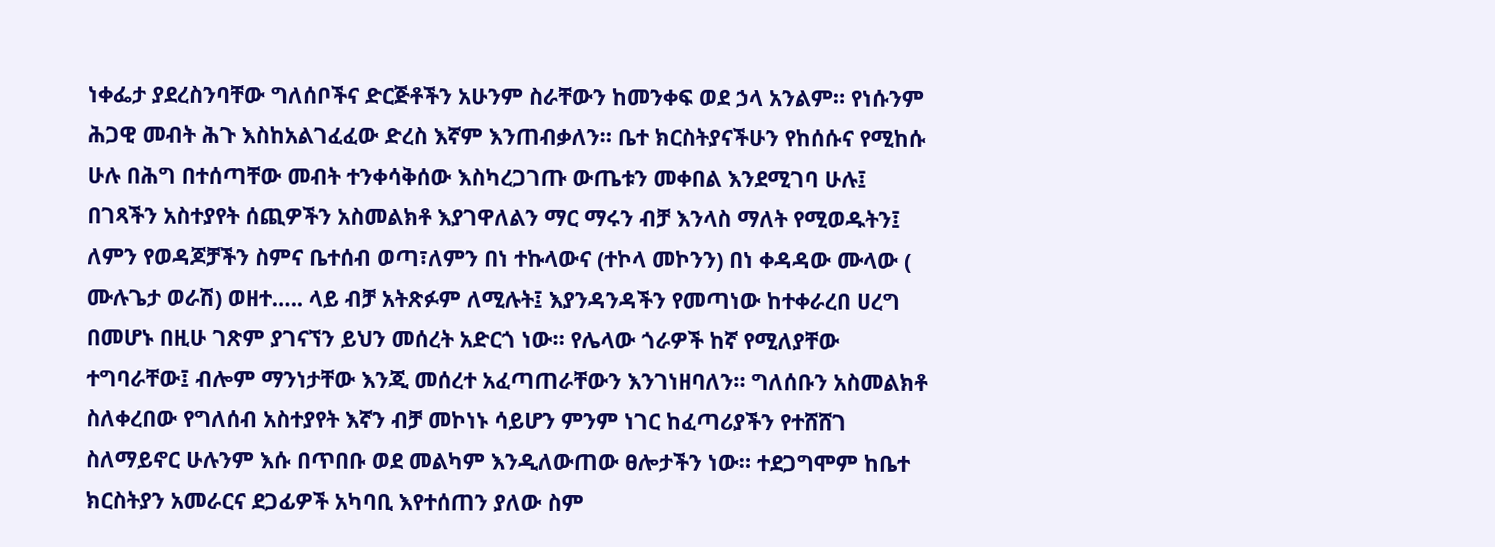ነቀፌታ ያደረስንባቸው ግለሰቦችና ድርጅቶችን አሁንም ስራቸውን ከመንቀፍ ወደ ኃላ አንልም። የነሱንም ሕጋዊ መብት ሕጉ እስከአልገፈፈው ድረስ እኛም እንጠብቃለን። ቤተ ክርስትያናችሁን የከሰሱና የሚከሱ ሁሉ በሕግ በተሰጣቸው መብት ተንቀሳቅሰው እስካረጋገጡ ውጤቱን መቀበል እንደሚገባ ሁሉ፤ በገጻችን አስተያየት ሰጪዎችን አስመልክቶ እያገዋለልን ማር ማሩን ብቻ እንላስ ማለት የሚወዱትን፤ ለምን የወዳጆቻችን ስምና ቤተሰብ ወጣ፣ለምን በነ ተኩላውና (ተኮላ መኮንን) በነ ቀዳዳው ሙላው ( ሙሉጌታ ወራሽ) ወዘተ….. ላይ ብቻ አትጽፉም ለሚሉት፤ እያንዳንዳችን የመጣነው ከተቀራረበ ሀረግ በመሆኑ በዚሁ ገጽም ያገናኘን ይህን መሰረት አድርጎ ነው። የሌላው ጎራዎች ከኛ የሚለያቸው ተግባራቸው፤ ብሎም ማንነታቸው እንጂ መሰረተ አፈጣጠራቸውን እንገነዘባለን። ግለሰቡን አስመልክቶ ስለቀረበው የግለሰብ አስተያየት እኛን ብቻ መኮነኑ ሳይሆን ምንም ነገር ከፈጣሪያችን የተሸሸገ ስለማይኖር ሁሉንም እሱ በጥበቡ ወደ መልካም እንዲለውጠው ፀሎታችን ነው። ተደጋግሞም ከቤተ ክርስትያን አመራርና ደጋፊዎች አካባቢ እየተሰጠን ያለው ስም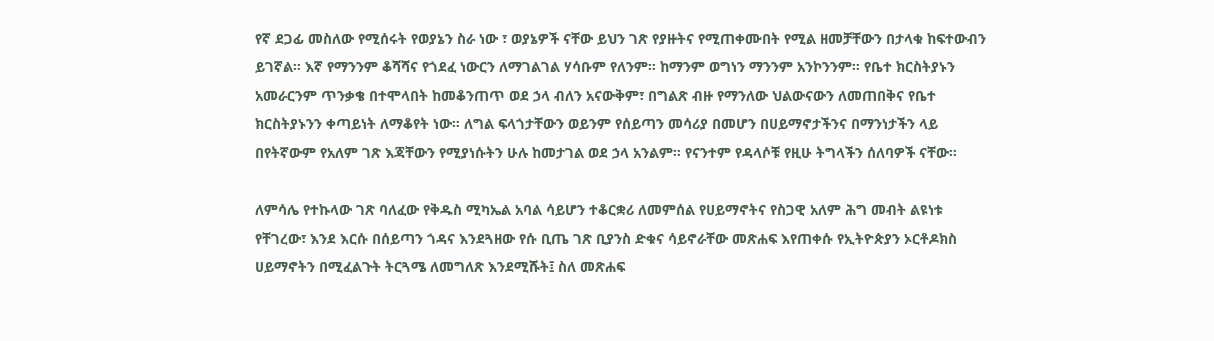የኛ ደጋፊ መስለው የሚሰሩት የወያኔን ስራ ነው ፣ ወያኔዎች ናቸው ይህን ገጽ የያዙትና የሚጠቀሙበት የሚል ዘመቻቸውን በታላቁ ከፍተውብን ይገኛል። እኛ የማንንም ቆሻሻና የጎደፈ ነውርን ለማገልገል ሃሳቡም የለንም። ከማንም ወግነን ማንንም አንኮንንም። የቤተ ክርስትያኑን አመራርንም ጥንቃቄ በተሞላበት ከመቆንጠጥ ወደ ኃላ ብለን አናውቅም፣ በግልጽ ብዙ የማንለው ህልውናውን ለመጠበቅና የቤተ ክርስትያኑንን ቀጣይነት ለማቆየት ነው። ለግል ፍላጎታቸውን ወይንም የሰይጣን መሳሪያ በመሆን በሀይማኖታችንና በማንነታችን ላይ በየትኛውም የአለም ገጽ እጃቸውን የሚያነሱትን ሁሉ ከመታገል ወደ ኃላ አንልም። የናንተም የዳላሶቹ የዚሁ ትግላችን ሰለባዎች ናቸው።

ለምሳሌ የተኩላው ገጽ ባለፈው የቅዱስ ሚካኤል አባል ሳይሆን ተቆርቋሪ ለመምሰል የሀይማኖትና የስጋዊ አለም ሕግ መብት ልዩነቱ የቸገረው፣ እንደ እርሱ በሰይጣን ጎዳና እንደጓዘው የሱ ቢጤ ገጽ ቢያንስ ድቁና ሳይኖራቸው መጽሐፍ እየጠቀሱ የኢትዮጵያን ኦርቶዶክስ ሀይማኖትን በሚፈልጉት ትርጓሜ ለመግለጽ እንደሚሹት፤ ስለ መጽሐፍ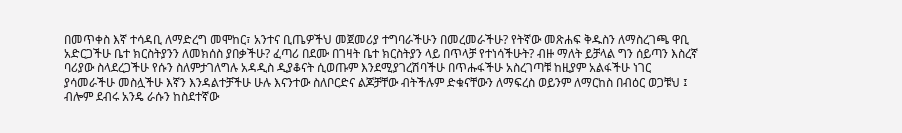በመጥቀስ እኛ ተሳዳቢ ለማድረግ መሞከር፣ አንተና ቢጤዎችህ መጀመሪያ ተግባራችሁን በመረመራችሁ? የትኛው መጽሐፍ ቅዱስን ለማስረገጫ ዋቢ አድርጋችሁ ቤተ ክርስትያንን ለመክሰስ ያበቃችሁ? ፈጣሪ በደሙ በገዛት ቤተ ክርስትያን ላይ በጥላቻ የተነሳችሁት? ብዙ ማለት ይቻላል ግን ሰይጣን እስረኛ ባሪያው ስላደረጋችሁ የሱን ስለምታገለግሉ አዳዲስ ዲያቆናት ሲወጡም እንደሚያገረሽባችሁ በጥሑፋችሁ አስረገጣቹ ከዚያም አልፋችሁ ነገር ያሳመራችሁ መስሏችሁ እኛን እንዳልተቻችሁ ሁሉ እናንተው ስለቦርድና ልጆቻቸው ብትችሉም ድቁናቸውን ለማፍረስ ወይንም ለማርከስ በብዕር ወጋቹህ ፤ ብሎም ደብሩ አንዴ ራሱን ከስደተኛው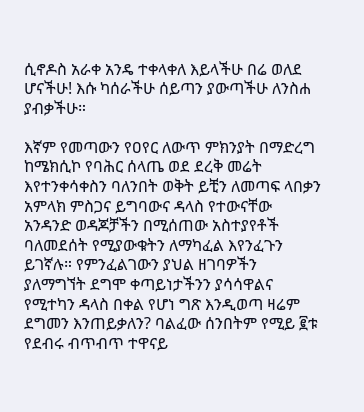ሲኖዶስ አራቀ አንዴ ተቀላቀለ እይላችሁ በሬ ወለደ ሆናችሁ! እሱ ካሰራችሁ ሰይጣን ያውጣችሁ ለንስሐ ያብቃችሁ።

እኛም የመጣውን የዐየር ለውጥ ምክንያት በማድረግ ከሜክሲኮ የባሕር ሰላጤ ወደ ደረቅ መሬት እየተንቀሳቀስን ባለንበት ወቅት ይቺን ለመጣፍ ላበቃን አምላክ ምስጋና ይግባውና ዳላስ የተውናቸው አንዳንድ ወዳጆቻችን በሚሰጠው አስተያየቶች ባለመደሰት የሚያውቁትን ለማካፈል እየንፈጉን ይገኛሉ። የምንፈልገውን ያህል ዘገባዎችን ያለማግኘት ደግሞ ቀጣይነታችንን ያሳሳዋልና የሚተካን ዳላስ በቀል የሆነ ግጽ እንዲወጣ ዛሬም ደግመን እንጠይቃለን? ባልፈው ሰንበትም የሚይ ፪ቱ የደብሩ ብጥብጥ ተዋናይ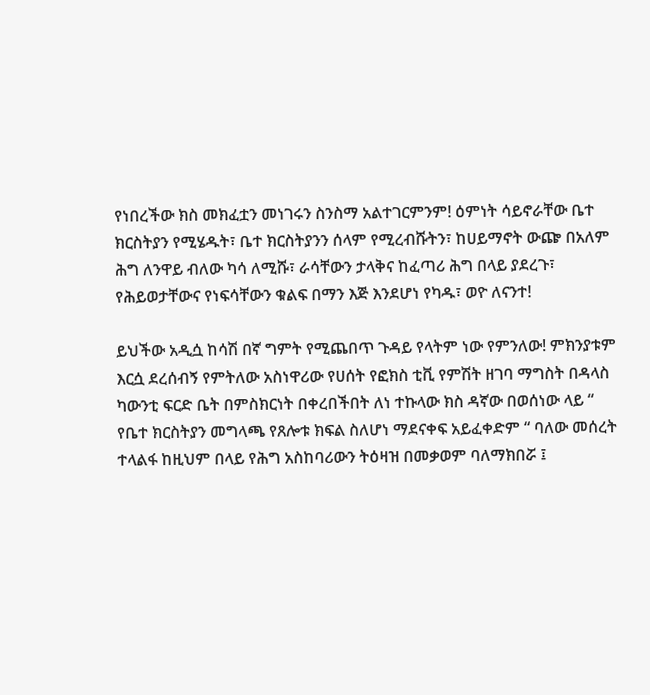የነበረችው ክስ መክፈቷን መነገሩን ስንስማ አልተገርምንም! ዕምነት ሳይኖራቸው ቤተ ክርስትያን የሚሄዱት፣ ቤተ ክርስትያንን ሰላም የሚረብሹትን፣ ከሀይማኖት ውጬ በአለም ሕግ ለንዋይ ብለው ካሳ ለሚሹ፣ ራሳቸውን ታላቅና ከፈጣሪ ሕግ በላይ ያደረጉ፣ የሕይወታቸውና የነፍሳቸውን ቁልፍ በማን እጅ እንደሆነ የካዱ፣ ወዮ ለናንተ!

ይህችው አዲሷ ከሳሽ በኛ ግምት የሚጨበጥ ጉዳይ የላትም ነው የምንለው! ምክንያቱም እርሷ ደረሰብኝ የምትለው አስነዋሪው የሀሰት የፎክስ ቲቪ የምሽት ዘገባ ማግስት በዳላስ ካውንቲ ፍርድ ቤት በምስክርነት በቀረበችበት ለነ ተኩላው ክስ ዳኛው በወሰነው ላይ “ የቤተ ክርስትያን መግላጫ የጸሎቱ ክፍል ስለሆነ ማደናቀፍ አይፈቀድም “ ባለው መሰረት ተላልፋ ከዚህም በላይ የሕግ አስከባሪውን ትዕዛዝ በመቃወም ባለማክበሯ ፤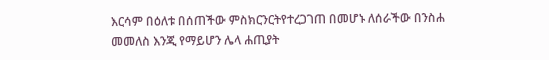እርሳም በዕለቱ በሰጠችው ምስክርንርትየተረጋገጠ በመሆኑ ለሰራችው በንስሐ መመለስ እንጂ የማይሆን ሌላ ሐጢያት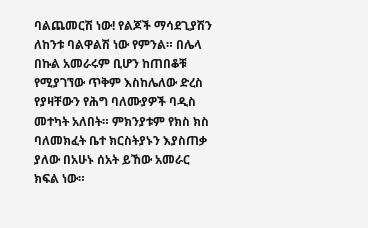ባልጨመርሽ ነው! የልጆች ማሳደጊያሽን ለከንቱ ባልዋልሽ ነው የምንል። በሌላ በኩል አመራሩም ቢሆን ከጠበቆቹ የሚያገኘው ጥቅም እስከሌለው ድረስ የያዛቸውን የሕግ ባለሙያዎች ባዲስ መተካት አለበት። ምክንያቱም የክስ ክስ ባለመክፈት ቤተ ክርስትያኑን እያስጠቃ ያለው በአሁኑ ሰአት ይኸው አመራር ክፍል ነው።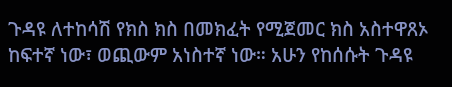ጉዳዩ ለተከሳሽ የክስ ክስ በመክፈት የሚጀመር ክስ አስተዋጸኦ ከፍተኛ ነው፣ ወጪውም አነስተኛ ነው። አሁን የከሰሱት ጉዳዩ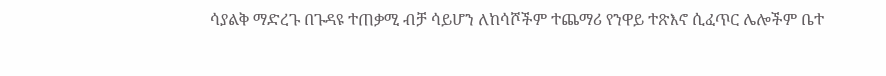ሳያልቅ ማድረጉ በጉዳዩ ተጠቃሚ ብቻ ሳይሆን ለከሳሾችም ተጨማሪ የንዋይ ተጽእኖ ሲፈጥር ሌሎችም ቤተ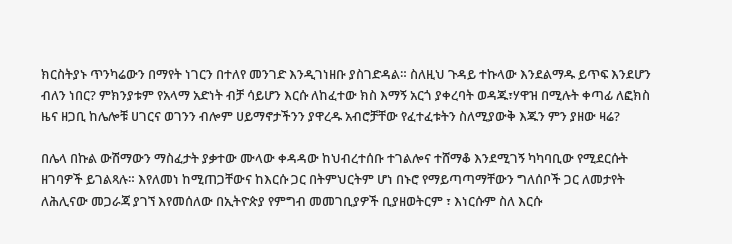ክርስትያኑ ጥንካሬውን በማየት ነገርን በተለየ መንገድ እንዲገነዘቡ ያስገድዳል። ስለዚህ ጉዳይ ተኩላው እንደልማዱ ይጥፍ እንደሆን ብለን ነበር? ምክንያቱም የአላማ አድነት ብቻ ሳይሆን እርሱ ለከፈተው ክስ እማኝ አርጎ ያቀረባት ወዳጁ፣ሃዋዝ በሚሉት ቀጣፊ ለፎክስ ዜና ዘጋቢ ከሌሎቹ ሀገርና ወገንን ብሎም ሀይማኖታችንን ያዋረዱ አብሮቻቸው የፈተፈቱትን ስለሚያውቅ እጁን ምን ያዘው ዛሬ?

በሌላ በኩል ውሽማውን ማስፈታት ያቃተው ሙላው ቀዳዳው ከህብረተሰቡ ተገልሎና ተሸማቆ እንደሚገኝ ካካባቢው የሚደርሱት ዘገባዎች ይገልጻሉ። እየለመነ ከሚጠጋቸውና ከእርሱ ጋር በትምህርትም ሆነ በኑሮ የማይጣጣማቸውን ግለሰቦች ጋር ለመታየት ለሕሊናው መጋራጃ ያገኘ እየመሰለው በኢትዮጵያ የምግብ መመገቢያዎች ቢያዘወትርም ፣ እነርሱም ስለ እርሱ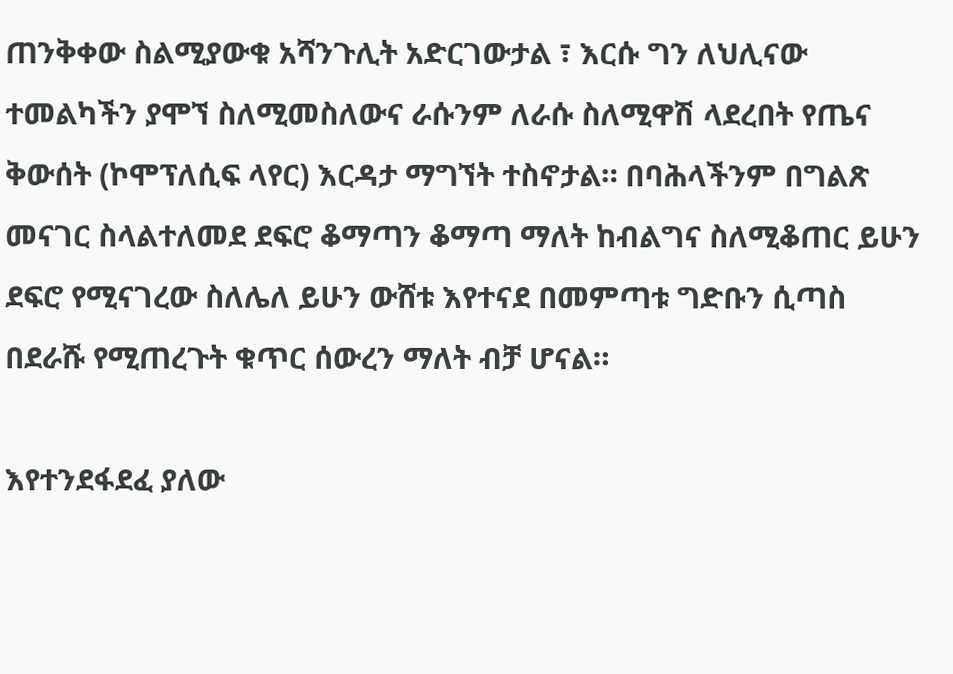ጠንቅቀው ስልሚያውቁ አሻንጉሊት አድርገውታል ፣ እርሱ ግን ለህሊናው ተመልካችን ያሞኘ ስለሚመስለውና ራሱንም ለራሱ ስለሚዋሽ ላደረበት የጤና
ቅውሰት (ኮሞፕለሲፍ ላየር) እርዳታ ማግኘት ተስኖታል። በባሕላችንም በግልጽ መናገር ስላልተለመደ ደፍሮ ቆማጣን ቆማጣ ማለት ከብልግና ስለሚቆጠር ይሁን ደፍሮ የሚናገረው ስለሌለ ይሁን ውሸቱ እየተናደ በመምጣቱ ግድቡን ሲጣስ በደራሹ የሚጠረጉት ቁጥር ሰውረን ማለት ብቻ ሆናል።

እየተንደፋደፈ ያለው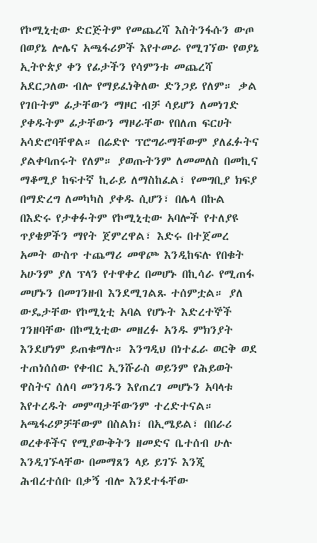የኮሚኒቲው ድርጅትም የመጨረሻ እስትንፋሱን ውጦ በወያኔ ሎሌና አጫፋሪዎች እየተመራ የሚገኘው የወያኔ ኢትዮጵያ ቀን የፊታችን የሳምንቱ መጨረሻ አደርጋለው ብሎ የማይፈነቅለው ድንጋይ የለም። ቃል የገቡትም ፊታቸውን ማዞር ብቻ ሳይሆን ለመነገድ ያቀዱትም ፊታቸውን ማዞራቸው የበለጠ ፍርሀት አሳድሮባቸዋል። በሬድዮ ፕሮግራማቸውም ያለፈፉትና ያልቀባጠሩት የለም። ያወጡትንም ለመመለስ በመኪና ማቆሚያ ከፍተኛ ኪራይ ለማስከፈል፣ የመግቢያ ክፍያ በማድረግ ለመካካስ ያቀዱ ሲሆን፣ በሌላ በኩል በእድሩ የታቀፉትም የኮሚኒቲው አባሎች የተለያዩ ጥያቄዎችን ማየት ጀምረዋል፣ እድሩ በተጀመረ አመት ውስጥ ተጨማሪ መዋጮ እንዲከፍሉ የበቁት አሁንም ያለ ፕላን የተዋቀረ በመሆኑ በኪሳራ የሚጠፋ መሆኑን በመገንዘብ እንደሚገልጹ ተሰምቷል። ያለ ውዴታቸው የኮሚኒቲ አባል የሆኑት እድረተኞች ገንዘባቸው በኮሚኒቲው መዘረፉ አንዱ ምክንያት እንደሆነም ይጠቁማሉ። እንግዲህ በነተፈራ ወርቅ ወደ ተጠነሰሰው የቀብር ኢንሹራስ ወይንም የሕይወት ዋስትና ሰለባ መንገዱን እየጠረገ መሆኑን አባላቱ እየተረዱት መምጣታቸውንም ተረድተናል። አጫፋሪዎቻቸውም በስልክ፣ በኢሜይል፣ በበራሪ ወረቀቶችና የሚያውቅትን ዘመድና ቤተሰብ ሁሉ እንዲገኙላቸው በመማጸን ላይ ይገኙ እንጂ ሕብረተሰቡ በቃኝ ብሎ እንደተፋቸው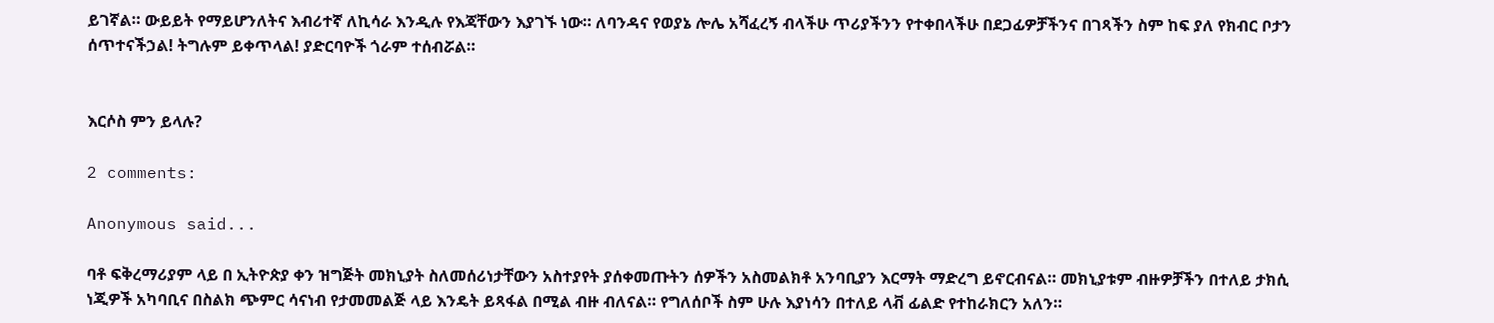ይገኛል። ውይይት የማይሆንለትና እብሪተኛ ለኪሳራ እንዲሉ የእጃቸውን እያገኙ ነው። ለባንዳና የወያኔ ሎሌ አሻፈረኝ ብላችሁ ጥሪያችንን የተቀበላችሁ በደጋፊዎቻችንና በገጻችን ስም ከፍ ያለ የክብር ቦታን ሰጥተናችኃል! ትግሉም ይቀጥላል! ያድርባዮች ጎራም ተሰብሯል።


እርሶስ ምን ይላሉ?

2 comments:

Anonymous said...

ባቶ ፍቅረማሪያም ላይ በ ኢትዮጵያ ቀን ዝግጅት መክኒያት ስለመሰሪነታቸውን አስተያየት ያሰቀመጡትን ሰዎችን አስመልክቶ አንባቢያን እርማት ማድረግ ይኖርብናል። መክኒያቱም ብዙዎቻችን በተለይ ታክሲ ነጂዎች አካባቢና በስልክ ጭምር ሳናነብ የታመመልጅ ላይ እንዴት ይጻፋል በሚል ብዙ ብለናል። የግለሰቦች ስም ሁሉ እያነሳን በተለይ ላቭ ፊልድ የተከራክርን አለን።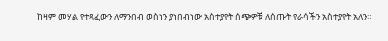ከዛም መሃል የተጻፈውን ለማንበብ ወስነን ያነበብነው አስተያየት ሰጭዎቹ ለሰጡት የራሳችን አስተያየት አለን።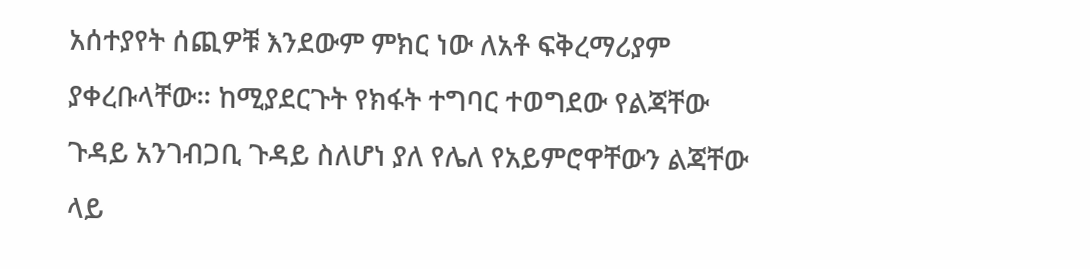አሰተያየት ሰጪዎቹ እንደውም ምክር ነው ለአቶ ፍቅረማሪያም ያቀረቡላቸው። ከሚያደርጉት የክፋት ተግባር ተወግደው የልጃቸው ጉዳይ አንገብጋቢ ጉዳይ ስለሆነ ያለ የሌለ የአይምሮዋቸውን ልጃቸው ላይ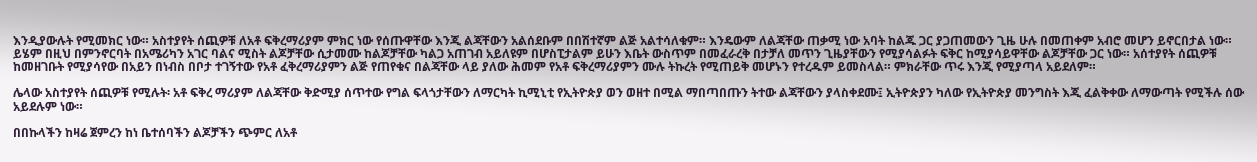እንዲያውሉት የሚመክር ነው። አስተያየት ሰጪዎቹ ለአቶ ፍቅረማሪያም ምክር ነው የሰጡዋቸው እንጂ ልጃቸውን አልሰደቡም በበሽተኛም ልጅ አልተሳለቁም። እንዴውም ለልጃቸው ጠቃሚ ነው አባት ከልጁ ጋር ያጋጠመውን ጊዜ ሁሉ በመጠቀም አብሮ መሆን ይኖርበታል ነው። ይሄም በዚህ በምንኖርባት በአሜሪካን አገር ባልና ሚስት ልጆቻቸው ሲታመሙ ከልጆቻቸው ካልጋ አጠገብ አይለዩም በሆስፒታልም ይሁን እቤት ውስጥም በመፈራረቅ በታቻለ መጥን ጊዜያቸውን የሚያሳልፉት ፍቅር ከሚያሳይዋቸው ልጆቻቸው ጋር ነው። አሰተያየት ሰጪዎቹ ከመዘገቡት የሚያሳየው በአይን በነብስ በቦታ ተገኝተው የአቶ ፈቅረማሪያምን ልጅ የጠየቁና በልጃቸው ላይ ያለው ሕመም የአቶ ፍቅረማሪያምን ሙሉ ትኩረት የሚጠይቅ መሆኑን የተረዱም ይመስላል። ምክራቸው ጥሩ እንጂ የሚያጣላ አይደለም።

ሌላው አስተያየት ሰጪዎቹ የሚሉት፡ አቶ ፍቅረ ማሪያም ለልጃቸው ቅድሚያ ሰጥተው የግል ፍላጎታቸውን ለማርካት ኪሚኒቲ የኢትዮጵያ ወን ወዘተ በሚል ማበጣበጡን ትተው ልጃቸውን ያላስቀደሙ፤ ኢትዮጵያን ካለው የኢትዮጵያ መንግስት እጂ ፈልቅቀው ለማውጣት የሚችሉ ሰው አይደሉም ነው።

በበኩላችን ከዛሬ ጀምረን ከነ ቤተሰባችን ልጆቻችን ጭምር ለአቶ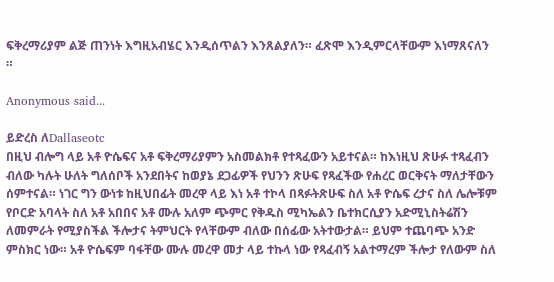ፍቅረማሪያም ልጅ ጠንነት እግዚአብሄር እንዲሰጥልን እንጸልያለን። ፈጽሞ እንዲምርላቸውም እነማጸናለን ።

Anonymous said...

ይድረስ ለDallaseotc
በዚህ ብሎግ ላይ አቶ ዮሴፍና አቶ ፍቅረማሪያምን አስመልክቶ የተጻፈውን አይተናል። ከእነዚህ ጽሁፉ ተጻፈብን ብለው ካሉት ሁለት ግለሰቦች አንደበትና ከወያኔ ደጋፊዎች የህንን ጽሁፍ የጻፈችው የሐረር ወርቅናት ማለታቸውን ሰምተናል። ነገር ግን ውነቱ ከዚህበፊት መረዋ ላይ እነ አቶ ተኮላ በጻፉትጽሁፍ ስለ አቶ ዮሴፍ ረታና ስለ ሌሎቹም የቦርድ አባላት ስለ አቶ አበበና አቶ ሙሉ አለም ጭምር የቅዱስ ሚካኤልን ቤተክርሲያን አድሚኒስትሬሽን ለመምራት የሚያስችል ችሎታና ትምህርት የላቸውም ብለው በሰፊው አትተውታል። ይህም ተጨባጭ አንድ ምስክር ነው። አቶ ዮሴፍም ባፋቸው ሙሉ መረዋ መታ ላይ ተኩላ ነው የጻፈብኝ አልተማረም ችሎታ የለውም ስለ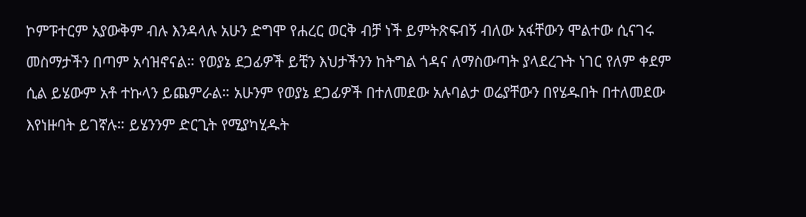ኮምፑተርም አያውቅም ብሉ እንዳላሉ አሁን ድግሞ የሐረር ወርቅ ብቻ ነች ይምትጽፍብኝ ብለው አፋቸውን ሞልተው ሲናገሩ መስማታችን በጣም አሳዝኖናል። የወያኔ ደጋፊዎች ይቺን እህታችንን ከትግል ጎዳና ለማስውጣት ያላደረጉት ነገር የለም ቀደም ሲል ይሄውም አቶ ተኩላን ይጨምራል። አሁንም የወያኔ ደጋፊዎች በተለመደው አሉባልታ ወሬያቸውን በየሄዱበት በተለመደው እየነዙባት ይገኛሉ። ይሄንንም ድርጊት የሚያካሂዱት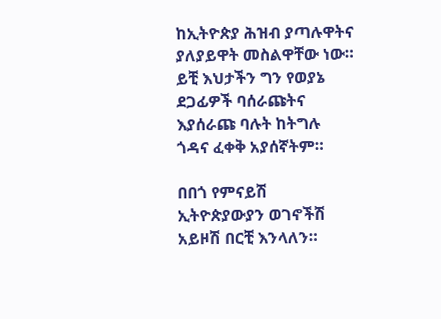ከኢትዮጵያ ሕዝብ ያጣሉዋትና ያለያይዋት መስልዋቸው ነው። ይቺ እህታችን ግን የወያኔ ደጋፊዎች ባሰራጩትና እያሰራጩ ባሉት ከትግሉ ጎዳና ፈቀቅ አያሰኛትም።

በበጎ የምናይሽ ኢትዮጵያውያን ወገኖችሽ አይዞሽ በርቺ እንላለን።